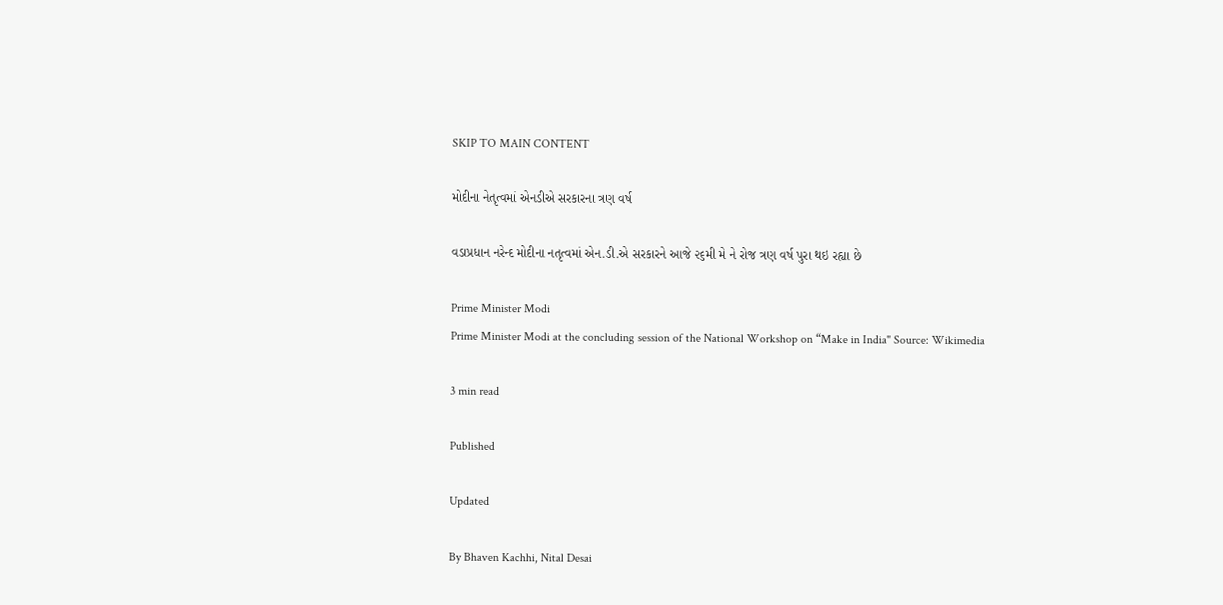SKIP TO MAIN CONTENT

મોદીના નેતૃત્વમાં એનડીએ સરકારના ત્રણ વર્ષ

વડાપ્રધાન નરેન્દ મોદીના નતૃત્વમાં એન.ડી.એ સરકારને આજે ૨૬મી મે ને રોજ ત્રણ વર્ષ પુરા થઇ રહ્યા છે

Prime Minister Modi
Prime Minister Modi at the concluding session of the National Workshop on “Make in India" Source: Wikimedia

3 min read

Published

Updated

By Bhaven Kachhi, Nital Desai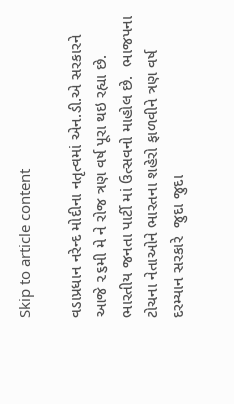Skip to article content

વડાપ્રધાન નરેન્દ મોદીના નતૃત્વમાં એન.ડી.એ સરકારને આજે ૨૬મી મે ને રોજ ત્રણ વર્ષ પૂરા થઇ રહ્યા છે. ભારતીય જનતા પાર્ટી માં ઉત્સવનો માહોલ છે.  ભાજપના ટોચના નેતાઓને ભારતના શહેરો ફાળવીને ત્રણ વર્ષ દરમ્યાન સરકારે  જુદા જુદા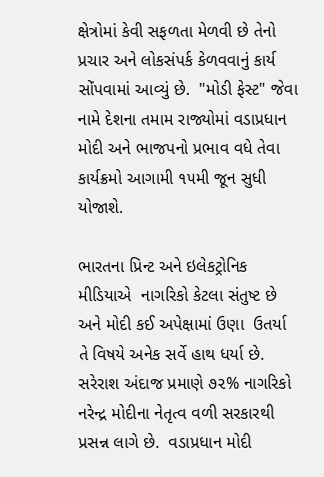ક્ષેત્રોમાં કેવી સફળતા મેળવી છે તેનો પ્રચાર અને લોકસંપર્ક કેળવવાનું કાર્ય સોંપવામાં આવ્યું છે.  "મોડી ફેસ્ટ" જેવા નામે દેશના તમામ રાજ્યોમાં વડાપ્રધાન મોદી અને ભાજપનો પ્રભાવ વધે તેવા કાર્યક્રમો આગામી ૧૫મી જૂન સુધી યોજાશે.

ભારતના પ્રિન્ટ અને ઇલેકટ્રોનિક મીડિયાએ  નાગરિકો કેટલા સંતુષ્ટ છે અને મોદી કઈ અપેક્ષામાં ઉણા  ઉતર્યા તે વિષયે અનેક સર્વે હાથ ધર્યા છે. સરેરાશ અંદાજ પ્રમાણે ૭૨% નાગરિકો  નરેન્દ્ર મોદીના નેતૃત્વ વળી સરકારથી પ્રસન્ન લાગે છે.  વડાપ્રધાન મોદી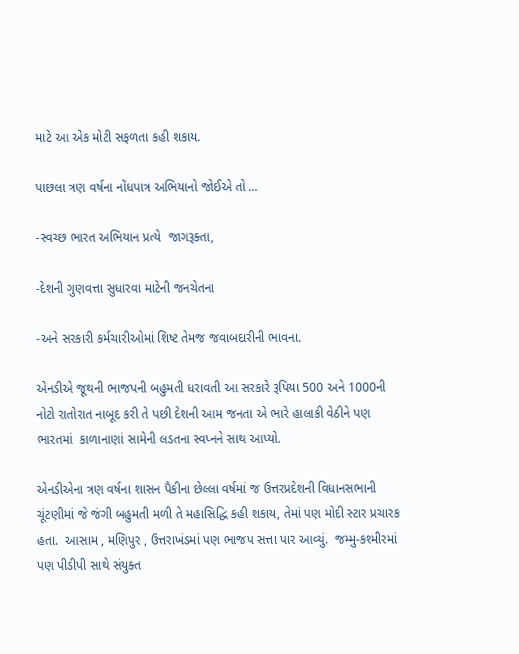માટે આ એક મોટી સફળતા કહી શકાય.

પાછલા ત્રણ વર્ષના નોંધપાત્ર અભિયાનો જોઈએ તો ...

-સ્વચ્છ ભારત અભિયાન પ્રત્યે  જાગરૂક્તા,

-દેશની ગુણવત્તા સુધારવા માટેની જનચેતના

-અને સરકારી કર્મચારીઓમાં શિષ્ટ તેમજ જવાબદારીની ભાવના.

એનડીએ જૂથની ભાજપની બહુમતી ધરાવતી આ સરકારે રૂપિયા 500 અને 1000ની નોટો રાતોરાત નાબૂદ કરી તે પછી દેશની આમ જનતા એ ભારે હાલાકી વેઠીને પણ  ભારતમાં  કાળાનાણાં સામેની લડતના સ્વપ્નને સાથ આપ્યો.

એનડીએના ત્રણ વર્ષના શાસન પૈકીના છેલ્લા વર્ષમાં જ ઉત્તરપ્રદેશની વિધાનસભાની ચૂંટણીમાં જે જંગી બહુમતી મળી તે મહાસિદ્ધિ કહી શકાય, તેમાં પણ મોદી સ્ટાર પ્રચારક હતા.  આસામ , મણિપુર , ઉત્તરાખંડમાં પણ ભાજપ સત્તા પાર આવ્યું.  જમ્મુ-કશ્મીરમાં પણ પીડીપી સાથે સંયુક્ત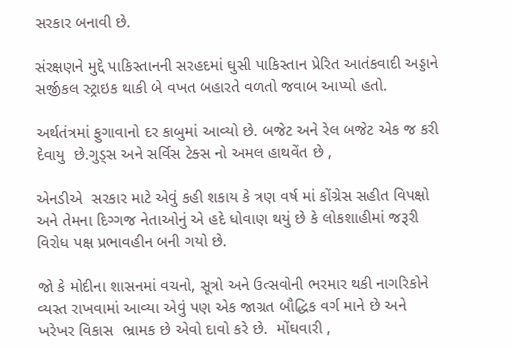સરકાર બનાવી છે.

સંરક્ષણને મુદ્દે પાકિસ્તાનની સરહદમાં ઘુસી પાકિસ્તાન પ્રેરિત આતંકવાદી અડ્ડાને સર્જીકલ સ્ટ્રાઇક થાકી બે વખત બહારતે વળતો જવાબ આપ્યો હતો.

અર્થતંત્રમાં ફુગાવાનો દર કાબુમાં આવ્યો છે. બજેટ અને રેલ બજેટ એક જ કરી દેવાયુ  છે.ગુડ્સ અને સર્વિસ ટેક્સ નો અમલ હાથવેંત છે ,

એનડીએ  સરકાર માટે એવું કહી શકાય કે ત્રણ વર્ષ માં કોંગ્રેસ સહીત વિપક્ષો અને તેમના દિગ્ગજ નેતાઓનું એ હદે ધોવાણ થયું છે કે લોકશાહીમાં જરૂરી વિરોધ પક્ષ પ્રભાવહીન બની ગયો છે.

જો કે મોદીના શાસનમાં વચનો, સૂત્રો અને ઉત્સવોની ભરમાર થકી નાગરિકોને વ્યસ્ત રાખવામાં આવ્યા એવું પણ એક જાગ્રત બૌદ્ધિક વર્ગ માને છે અને ખરેખર વિકાસ  ભ્રામક છે એવો દાવો કરે છે.  મોંઘવારી ,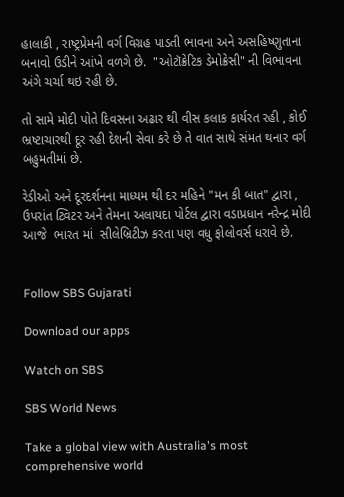હાલાકી , રાષ્ટ્રપ્રેમની વર્ગ વિગ્રહ પાડતી ભાવના અને અસહિષ્ણુતાના બનાવો ઉડીને આંખે વળગે છે.  "ઓટૉક્રેટિક ડેમોક્રેસી" ની વિભાવના અંગે ચર્ચા થઇ રહી છે.

તો સામે મોદી પોતે દિવસના અઢાર થી વીસ કલાક કાર્યરત રહી , કોઈ ભ્રષ્ટાચારથી દૂર રહી દેશની સેવા કરે છે તે વાત સાથે સંમત થનાર વર્ગ બહુમતીમાં છે.

રેડીઓ અને દૂરદર્શનના માધ્યમ થી દર મહિને "મન કી બાત" દ્વારા , ઉપરાંત ટ્વિટર અને તેમના અલાયદા પોર્ટલ દ્વારા વડાપ્રધાન નરેન્દ્ર મોદી આજે  ભારત માં  સીલેબ્રિટીઝ કરતા પણ વધુ ફોલોવર્સ ધરાવે છે.


Follow SBS Gujarati

Download our apps

Watch on SBS

SBS World News

Take a global view with Australia's most comprehensive world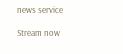news service

Stream now